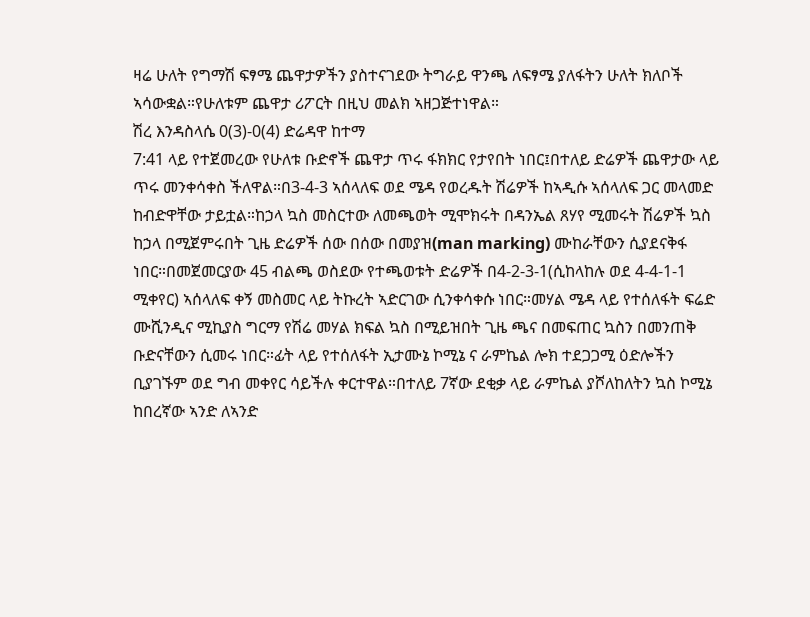ዛሬ ሁለት የግማሽ ፍፃሜ ጨዋታዎችን ያስተናገደው ትግራይ ዋንጫ ለፍፃሜ ያለፋትን ሁለት ክለቦች ኣሳውቋል።የሁለቱም ጨዋታ ሪፖርት በዚህ መልክ ኣዘጋጅተነዋል።
ሽረ እንዳስላሴ 0(3)-0(4) ድሬዳዋ ከተማ
7:41 ላይ የተጀመረው የሁለቱ ቡድኖች ጨዋታ ጥሩ ፋክክር የታየበት ነበር፤በተለይ ድሬዎች ጨዋታው ላይ ጥሩ መንቀሳቀስ ችለዋል።በ3-4-3 ኣሰላለፍ ወደ ሜዳ የወረዱት ሽሬዎች ከኣዲሱ ኣሰላለፍ ጋር መላመድ ከብድዋቸው ታይቷል።ከኃላ ኳስ መስርተው ለመጫወት ሚሞክሩት በዳንኤል ጸሃየ ሚመሩት ሽሬዎች ኳስ ከኃላ በሚጀምሩበት ጊዜ ድሬዎች ሰው በሰው በመያዝ(man marking) ሙከራቸውን ሲያደናቅፋ ነበር።በመጀመርያው 45 ብልጫ ወስደው የተጫወቱት ድሬዎች በ4-2-3-1(ሲከላከሉ ወደ 4-4-1-1 ሚቀየር) ኣሰላለፍ ቀኝ መስመር ላይ ትኩረት ኣድርገው ሲንቀሳቀሱ ነበር።መሃል ሜዳ ላይ የተሰለፋት ፍሬድ ሙሺንዲና ሚኪያስ ግርማ የሽሬ መሃል ክፍል ኳስ በሚይዝበት ጊዜ ጫና በመፍጠር ኳስን በመንጠቅ ቡድናቸውን ሲመሩ ነበር።ፊት ላይ የተሰለፋት ኢታሙኔ ኮሚኔ ና ራምኬል ሎክ ተደጋጋሚ ዕድሎችን ቢያገኙም ወደ ግብ መቀየር ሳይችሉ ቀርተዋል።በተለይ 7ኛው ደቂቃ ላይ ራምኬል ያሾለከለትን ኳስ ኮሚኔ ከበረኛው ኣንድ ለኣንድ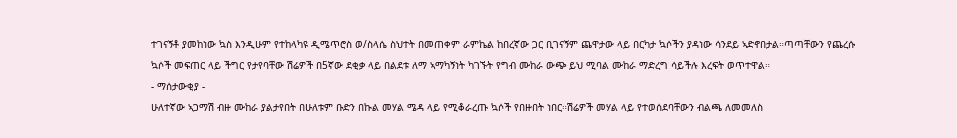ተገናኝቶ ያመከነው ኳስ እንዲሁም የተከላካዩ ዲሜጥሮስ ወ/ስላሴ ስህተት በመጠቀም ራምኬል ከበረኛው ጋር ቢገናኝም ጨዋታው ላይ በርካታ ኳሶችን ያዳነው ሳንደይ ኣድኖበታል።ጣጣቸውን የጨረሱ ኳሶች መፍጠር ላይ ችግር የታየባቸው ሽሬዎች በ5ኛው ደቂቃ ላይ በልደቱ ለማ ኣማካኝነት ካገኙት የግብ ሙከራ ውጭ ይህ ሚባል ሙከራ ማድረግ ሳይችሉ እረፍት ወጥተዋል።
- ማሰታውቂያ -
ሁለተኛው ኣጋማሽ ብዙ ሙከራ ያልታየበት በሁለቱም ቡድን በኩል መሃል ሜዳ ላይ የሚቆራረጡ ኳሶች የበዙበት ነበር።ሽሬዎች መሃል ላይ የተወሰደባቸውን ብልጫ ለመመለስ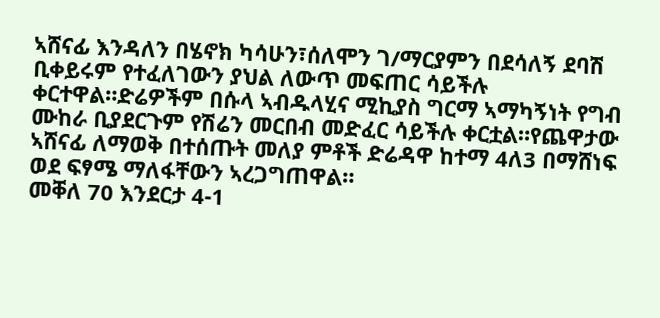ኣሸናፊ እንዳለን በሄኖክ ካሳሁን፣ሰለሞን ገ/ማርያምን በደሳለኝ ደባሽ ቢቀይሩም የተፈለገውን ያህል ለውጥ መፍጠር ሳይችሉ ቀርተዋል።ድሬዎችም በሱላ ኣብዱላሂና ሚኪያስ ግርማ ኣማካኝነት የግብ ሙከራ ቢያደርጉም የሽሬን መርበብ መድፈር ሳይችሉ ቀርቷል።የጨዋታው ኣሸናፊ ለማወቅ በተሰጡት መለያ ምቶች ድሬዳዋ ከተማ 4ለ3 በማሸነፍ ወደ ፍፃሜ ማለፋቸውን ኣረጋግጠዋል።
መቐለ 70 እንደርታ 4-1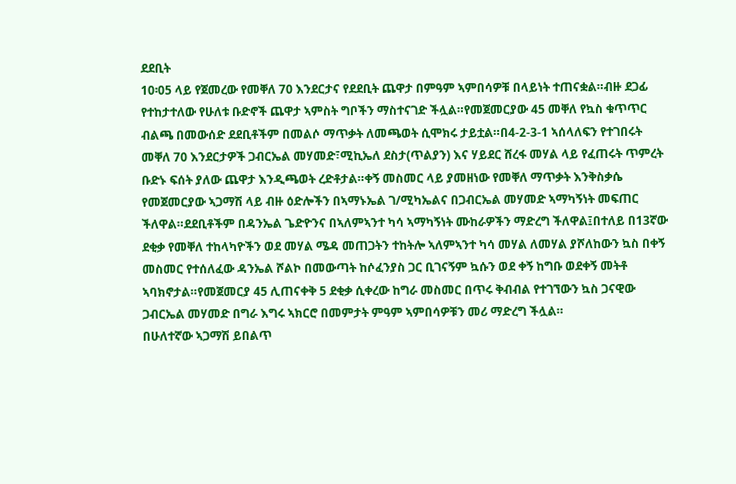ደደቢት
10፡05 ላይ የጀመረው የመቐለ 70 እንደርታና የደደቢት ጨዋታ በምዓም ኣምበሳዎቹ በላይነት ተጠናቋል።ብዙ ደጋፊ የተከታተለው የሁለቱ ቡድኖች ጨዋታ ኣምስት ግቦችን ማስተናገድ ችሏል።የመጀመርያው 45 መቐለ የኳስ ቁጥጥር ብልጫ በመውሰድ ደደቢቶችም በመልሶ ማጥቃት ለመጫወት ሲሞክሩ ታይቷል።በ4-2-3-1 ኣሰላለፍን የተገበሩት መቐለ 70 እንደርታዎች ጋብርኤል መሃመድ፣ሚኪኤለ ደስታ(ጥልያን) እና ሃይደር ሸረፋ መሃል ላይ የፈጠሩት ጥምረት ቡድኑ ፍሰት ያለው ጨዋታ እንዲጫወት ረድቶታል።ቀኝ መስመር ላይ ያመዘነው የመቐለ ማጥቃት እንቅስቃሴ የመጀመርያው ኣጋማሽ ላይ ብዙ ዕድሎችን በኣማኑኤል ገ/ሚካኤልና በጋብርኤል መሃመድ ኣማካኝነት መፍጠር ችለዋል።ደደቢቶችም በዳንኤል ጌድዮንና በኣለምኣንተ ካሳ ኣማካኝነት ሙከራዎችን ማድረግ ችለዋል፤በተለይ በ13ኛው ደቂቃ የመቐለ ተከላካዮችን ወደ መሃል ሜዳ መጠጋትን ተከትሎ ኣለምኣንተ ካሳ መሃል ለመሃል ያሾለከውን ኳስ በቀኝ መስመር የተሰለፈው ዳንኤል ሾልኮ በመውጣት ከሶፈንያስ ጋር ቢገናኝም ኳሱን ወደ ቀኝ ከግቡ ወደቀኝ መትቶ ኣባክኖታል።የመጀመርያ 45 ሊጠናቀቅ 5 ደቂቃ ሲቀረው ከግራ መስመር በጥሩ ቅብብል የተገኘውን ኳስ ጋናዊው ጋብርኤል መሃመድ በግራ እግሩ ኣክርሮ በመምታት ምዓም ኣምበሳዎቹን መሪ ማድረግ ችሏል።
በሁለተኛው ኣጋማሽ ይበልጥ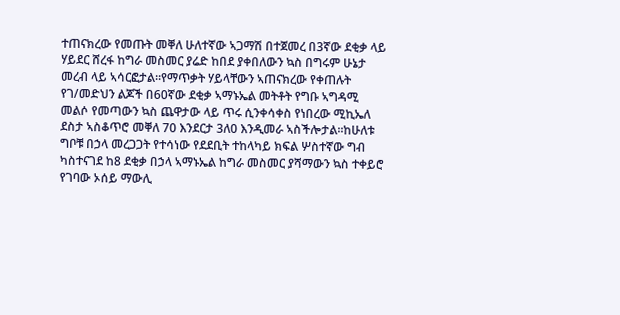ተጠናክረው የመጡት መቐለ ሁለተኛው ኣጋማሽ በተጀመረ በ3ኛው ደቂቃ ላይ ሃይደር ሸረፋ ከግራ መስመር ያሬድ ከበደ ያቀበለውን ኳስ በግሩም ሁኔታ መረብ ላይ ኣሳርፎታል።የማጥቃት ሃይላቸውን ኣጠናክረው የቀጠሉት የገ/መድህን ልጆች በ60ኛው ደቂቃ ኣማኑኤል መትቶት የግቡ ኣግዳሚ መልሶ የመጣውን ኳስ ጨዋታው ላይ ጥሩ ሲንቀሳቀስ የነበረው ሚኪኤለ ደስታ ኣስቆጥሮ መቐለ 70 እንደርታ 3ለ0 እንዲመራ ኣስችሎታል።ከሁለቱ ግቦቹ በኃላ መረጋጋት የተሳነው የደደቢት ተከላካይ ክፍል ሦስተኛው ግብ ካስተናገደ ከ8 ደቂቃ በኃላ ኣማኑኤል ከግራ መስመር ያሻማውን ኳስ ተቀይሮ የገባው ኦሰይ ማውሊ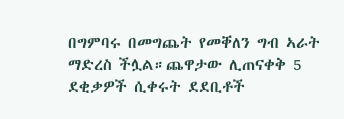በግምባሩ በመግጨት የመቐለን ግብ ኣራት ማድረስ ችሏል።ጨዋታው ሊጠናቀቅ 5 ደቂቃዎች ሲቀሩት ደደቢቶች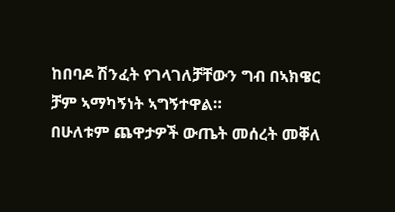ከበባዶ ሽንፈት የገላገለቻቸውን ግብ በኣክዌር ቻም ኣማካኝነት ኣግኝተዋል።
በሁለቱም ጨዋታዎች ውጤት መሰረት መቐለ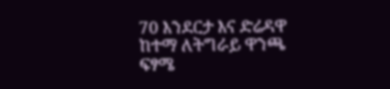70 እንደርታ እና ድሬዳዋ ከተማ ለትግራይ ዋንጫ ፍፃሜ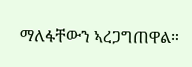ማለፋቸውን ኣረጋግጠዋል።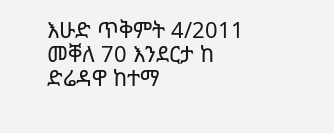እሁድ ጥቅምት 4/2011
መቐለ 70 እንደርታ ከ ድሬዳዋ ከተማ